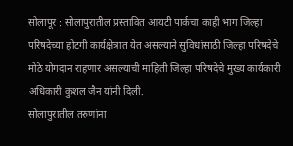सोलापूर : सोलापुरातील प्रस्तावित आयटी पार्कचा काही भाग जिल्हा परिषदेच्या होटगी कार्यक्षेत्रात येत असल्याने सुविधांसाठी जिल्हा परिषदेचे मोठे योगदान राहणार असल्याची माहिती जिल्हा परिषदेचे मुख्य कार्यकारी अधिकारी कुशल जैन यांनी दिली.
सोलापुरातील तरुणांना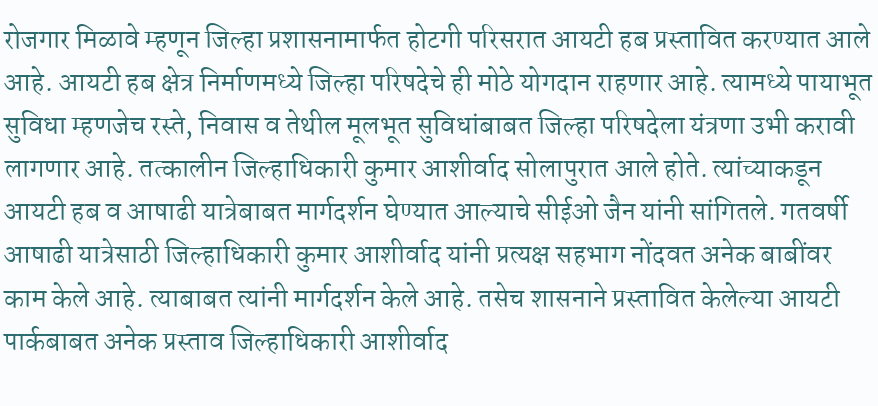रोजगार मिळावे म्हणून जिल्हा प्रशासनामार्फत होटगी परिसरात आयटी हब प्रस्तावित करण्यात आले आहे. आयटी हब क्षेत्र निर्माणमध्ये जिल्हा परिषदेचे ही मोठे योगदान राहणार आहे. त्यामध्ये पायाभूत सुविधा म्हणजेच रस्ते, निवास व तेथील मूलभूत सुविधांबाबत जिल्हा परिषदेला यंत्रणा उभी करावी लागणार आहे. तत्कालीन जिल्हाधिकारी कुमार आशीर्वाद सोलापुरात आले होते. त्यांच्याकडून आयटी हब व आषाढी यात्रेबाबत मार्गदर्शन घेण्यात आल्याचे सीईओ जैन यांनी सांगितले. गतवर्षी आषाढी यात्रेसाठी जिल्हाधिकारी कुमार आशीर्वाद यांनी प्रत्यक्ष सहभाग नोंदवत अनेक बाबींवर काम केले आहे. त्याबाबत त्यांनी मार्गदर्शन केले आहे. तसेच शासनाने प्रस्तावित केलेल्या आयटी पार्कबाबत अनेक प्रस्ताव जिल्हाधिकारी आशीर्वाद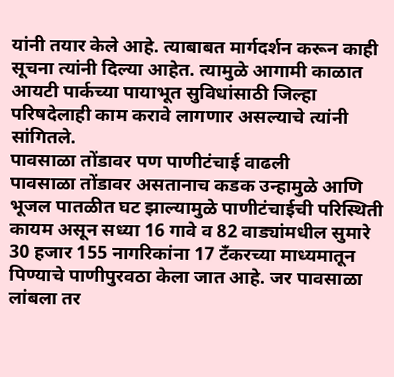यांनी तयार केले आहे. त्याबाबत मार्गदर्शन करून काही सूचना त्यांनी दिल्या आहेत. त्यामुळे आगामी काळात आयटी पार्कच्या पायाभूत सुविधांसाठी जिल्हा परिषदेलाही काम करावे लागणार असल्याचे त्यांनी सांगितले.
पावसाळा तोंडावर पण पाणीटंचाई वाढली
पावसाळा तोंडावर असतानाच कडक उन्हामुळे आणि भूजल पातळीत घट झाल्यामुळे पाणीटंचाईची परिस्थिती कायम असून सध्या 16 गावे व 82 वाड्यांमधील सुमारे 30 हजार 155 नागरिकांना 17 टँकरच्या माध्यमातून पिण्याचे पाणीपुरवठा केला जात आहे. जर पावसाळा लांबला तर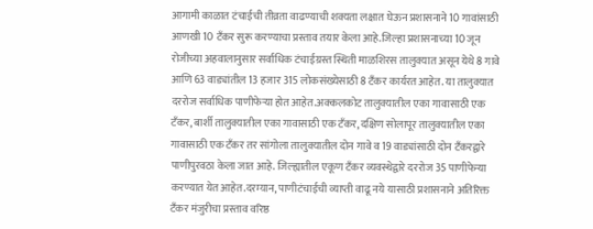आगामी काळात टंचाईची तीव्रता वाढण्याची शक्यता लक्षात घेऊन प्रशासनाने 10 गावांसाठी आणखी 10 टँकर सुरू करण्याचा प्रस्ताव तयार केला आहे.जिल्हा प्रशासनाच्या 10 जून रोजीच्या अहवालानुसार सर्वाधिक टंचाईग्रस्त स्थिती माळशिरस तालुक्यात असून येथे 8 गावे आणि 63 वाड्यांतील 13 हजार 315 लोकसंख्येसाठी 8 टँकर कार्यरत आहेत. या तालुक्यात दररोज सर्वाधिक पाणीफेऱ्या होत आहेत.अक्कलकोट तालुक्यातील एका गावासाठी एक टँकर, बार्शी तालुक्यातील एका गावासाठी एक टँकर, दक्षिण सोलापूर तालुक्यातील एका गावासाठी एक टँकर तर सांगोला तालुक्यातील दोन गावे व 19 वाड्यांसाठी दोन टँकरद्वारे पाणीपुरवठा केला जात आहे. जिल्ह्यातील एकूण टँकर व्यवस्थेद्वारे दररोज 35 पाणीफेऱ्या करण्यात येत आहेत.दरम्यान, पाणीटंचाईची व्याप्ती वाढू नये यासाठी प्रशासनाने अतिरिक्त टँकर मंजुरीचा प्रस्ताव वरिष्ठ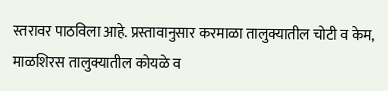स्तरावर पाठविला आहे. प्रस्तावानुसार करमाळा तालुक्यातील चोटी व केम, माळशिरस तालुक्यातील कोयळे व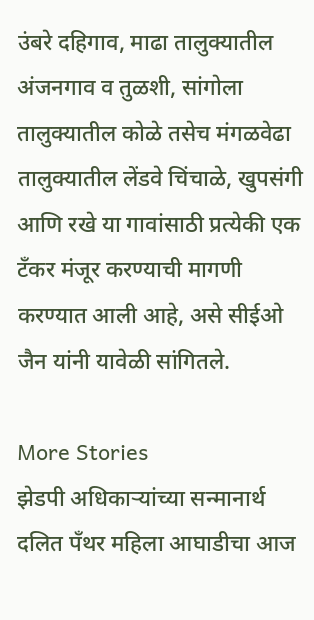उंबरे दहिगाव, माढा तालुक्यातील अंजनगाव व तुळशी, सांगोला तालुक्यातील कोळे तसेच मंगळवेढा तालुक्यातील लेंडवे चिंचाळे, खुपसंगी आणि रखे या गावांसाठी प्रत्येकी एक टँकर मंजूर करण्याची मागणी करण्यात आली आहे, असे सीईओ जैन यांनी यावेळी सांगितले.

More Stories
झेडपी अधिकाऱ्यांच्या सन्मानार्थ दलित पॅंथर महिला आघाडीचा आज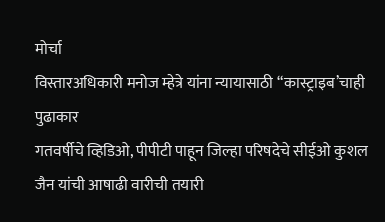मोर्चा
विस्तारअधिकारी मनोज म्हेत्रे यांना न्यायासाठी “कास्ट्राइब’चाही पुढाकार
गतवर्षीचे व्हिडिओ, पीपीटी पाहून जिल्हा परिषदेचे सीईओ कुशल जैन यांची आषाढी वारीची तयारी